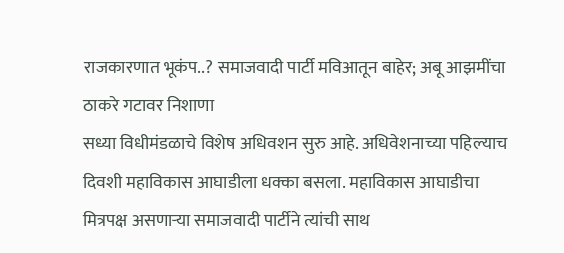राजकारणात भूकंप..? समाजवादी पार्टी मविआतून बाहेर; अबू आझमींचा ठाकरे गटावर निशाणा
सध्या विधीमंडळाचे विशेष अधिवशन सुरु आहे. अधिवेशनाच्या पहिल्याच दिवशी महाविकास आघाडीला धक्का बसला. महाविकास आघाडीचा मित्रपक्ष असणाऱ्या समाजवादी पार्टीने त्यांची साथ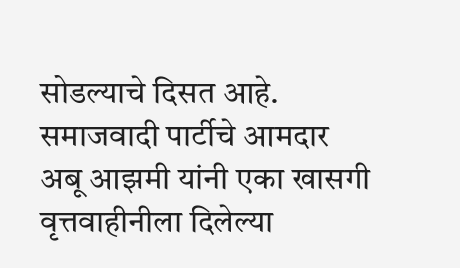सोडल्याचे दिसत आहे. समाजवादी पार्टीचे आमदार अबू आझमी यांनी एका खासगी वृत्तवाहीनीला दिलेल्या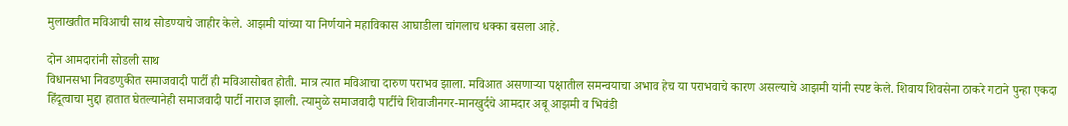मुलाखतीत मविआची साथ सोडण्याचे जाहीर केले. आझमी यांच्या या निर्णयाने महाविकास आघाडीला चांगलाच धक्का बसला आहे.

दोन आमदारांनी सोडली साथ
विधानसभा निवडणुकीत समाजवादी पार्टी ही मविआसोबत होती. मात्र त्यात मविआचा दारुण पराभव झाला. मविआत असणाऱ्या पक्षातील समन्वयाचा अभाव हेच या पराभवाचे कारण असल्याचे आझमी यांनी स्पष्ट केले. शिवाय शिवसेना ठाकरे गटाने पुन्हा एकदा हिंदूत्वाचा मुद्दा हातात घेतल्यानेही समाजवादी पार्टी नाराज झाली. त्यामुळे समाजवादी पार्टीचे शिवाजीनगर-मानखुर्दचे आमदार अबू आझमी व भिवंडी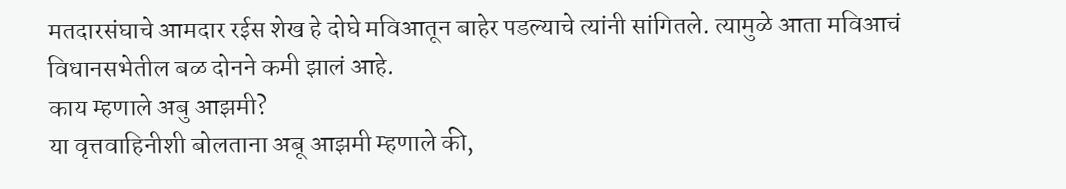मतदारसंघाचे आमदार रईस शेख हे दोघे मविआतून बाहेर पडल्याचे त्यांनी सांगितले. त्यामुळे आता मविआचं विधानसभेतील बळ दोनने कमी झालं आहे.
काय म्हणाले अबु आझमी?
या वृत्तवाहिनीशी बोलताना अबू आझमी म्हणाले की,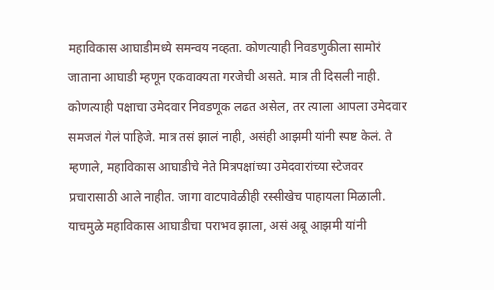महाविकास आघाडीमध्ये समन्वय नव्हता. कोणत्याही निवडणुकीला सामोरं जाताना आघाडी म्हणून एकवाक्यता गरजेची असते. मात्र ती दिसली नाही. कोणत्याही पक्षाचा उमेदवार निवडणूक लढत असेल, तर त्याला आपला उमेदवार समजलं गेलं पाहिजे. मात्र तसं झालं नाही, असंही आझमी यांनी स्पष्ट केलं. ते म्हणाले, महाविकास आघाडीचे नेते मित्रपक्षांच्या उमेदवारांच्या स्टेजवर प्रचारासाठी आले नाहीत. जागा वाटपावेळीही रस्सीखेच पाहायला मिळाली. याचमुळे महाविकास आघाडीचा पराभव झाला, असं अबू आझमी यांनी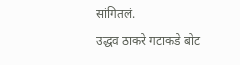सांगितलं.
उद्धव ठाकरे गटाकडे बोट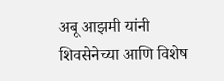अबू आझमी यांनी शिवसेनेच्या आणि विशेष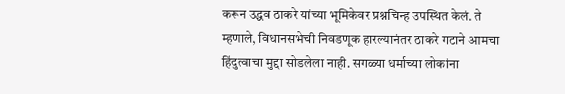करून उद्धव ठाकरे यांच्या भूमिकेवर प्रश्नचिन्ह उपस्थित केलं. ते म्हणाले, विधानसभेची निवडणूक हारल्यानंतर ठाकरे गटाने आमचा हिंदुत्वाचा मुद्दा सोडलेला नाही. सगळ्या धर्माच्या लोकांना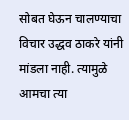सोबत घेऊन चालण्याचा विचार उद्धव ठाकरे यांनी मांडला नाही. त्यामुळे आमचा त्या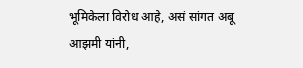भूमिकेला विरोध आहे, असं सांगत अबू आझमी यांनी,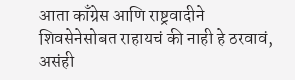आता काँग्रेस आणि राष्ट्रवादीने शिवसेनेसोबत राहायचं की नाही हे ठरवावं, असंही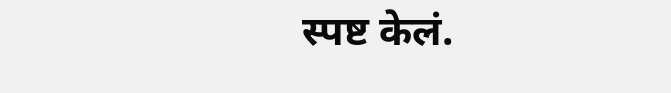स्पष्ट केलं.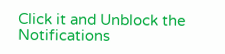Click it and Unblock the Notifications